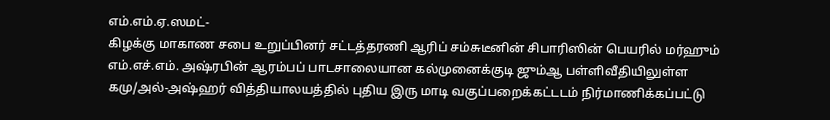எம்.எம்.ஏ.ஸமட்-
கிழக்கு மாகாண சபை உறுப்பினர் சட்டத்தரணி ஆரிப் சம்சுடீனின் சிபாரிஸின் பெயரில் மர்ஹும் எம்.எச்.எம். அஷ்ரபின் ஆரம்பப் பாடசாலையான கல்முனைக்குடி ஜும்ஆ பள்ளிவீதியிலுள்ள கமு/அல்-அஷ்ஹர் வித்தியாலயத்தில் புதிய இரு மாடி வகுப்பறைக்கட்டடம் நிர்மாணிக்கப்பட்டு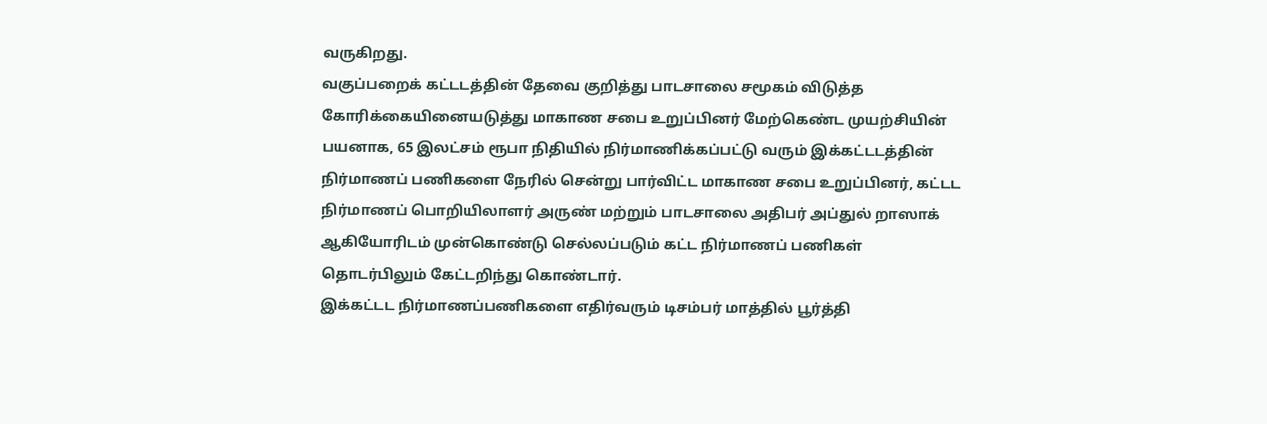வருகிறது.
வகுப்பறைக் கட்டடத்தின் தேவை குறித்து பாடசாலை சமூகம் விடுத்த கோரிக்கையினையடுத்து மாகாண சபை உறுப்பினர் மேற்கெண்ட முயற்சியின் பயனாக, 65 இலட்சம் ரூபா நிதியில் நிர்மாணிக்கப்பட்டு வரும் இக்கட்டடத்தின் நிர்மாணப் பணிகளை நேரில் சென்று பார்விட்ட மாகாண சபை உறுப்பினர், கட்டட நிர்மாணப் பொறியிலாளர் அருண் மற்றும் பாடசாலை அதிபர் அப்துல் றாஸாக் ஆகியோரிடம் முன்கொண்டு செல்லப்படும் கட்ட நிர்மாணப் பணிகள் தொடர்பிலும் கேட்டறிந்து கொண்டார்.
இக்கட்டட நிர்மாணப்பணிகளை எதிர்வரும் டிசம்பர் மாத்தில் பூர்த்தி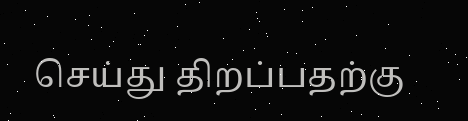செய்து திறப்பதற்கு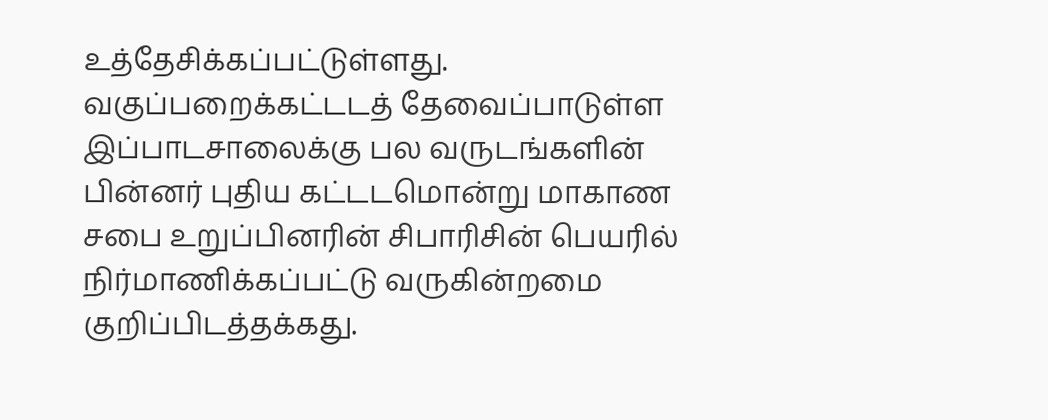உத்தேசிக்கப்பட்டுள்ளது. வகுப்பறைக்கட்டடத் தேவைப்பாடுள்ள இப்பாடசாலைக்கு பல வருடங்களின் பின்னர் புதிய கட்டடமொன்று மாகாண சபை உறுப்பினரின் சிபாரிசின் பெயரில் நிர்மாணிக்கப்பட்டு வருகின்றமை குறிப்பிடத்தக்கது.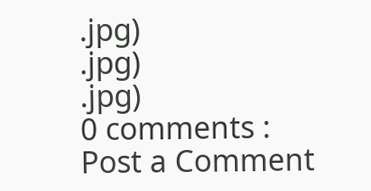.jpg)
.jpg)
.jpg)
0 comments :
Post a Comment